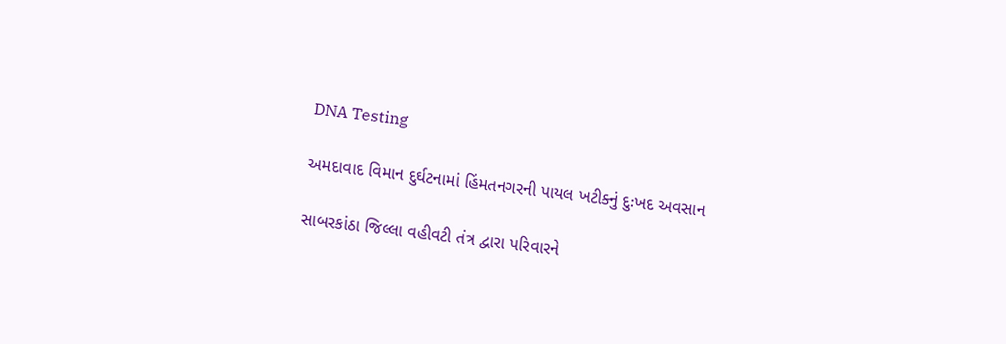DNA Testing

અમદાવાદ વિમાન દુર્ઘટનામાં હિંમતનગરની પાયલ ખટીક્નું દુઃખદ અવસાન

સાબરકાંઠા જિલ્લા વહીવટી તંત્ર દ્વારા પરિવારને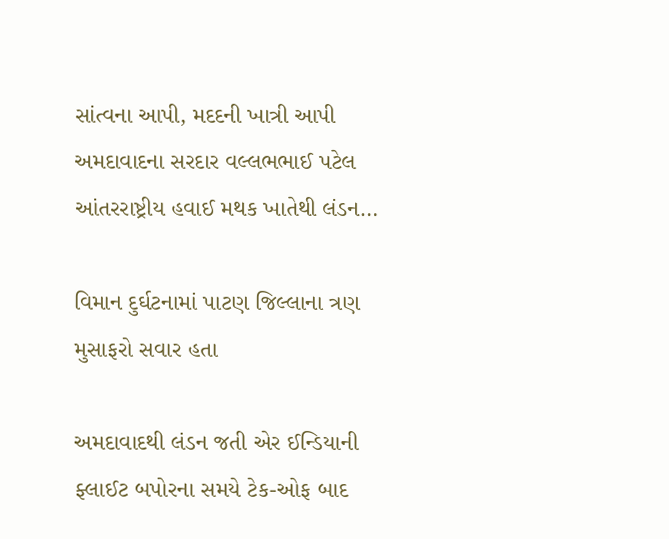સાંત્વના આપી, મદદની ખાત્રી આપી  અમદાવાદના સરદાર વલ્લભભાઈ પટેલ આંતરરાષ્ટ્રીય હવાઈ મથક ખાતેથી લંડન…

વિમાન દુર્ઘટનામાં પાટણ જિલ્લાના ત્રણ મુસાફરો સવાર હતા

અમદાવાદથી લંડન જતી એર ઈન્ડિયાની ફ્લાઈટ બપોરના સમયે ટેક-ઓફ બાદ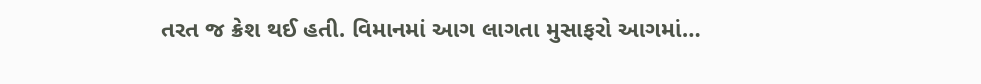તરત જ ક્રેશ થઈ હતી. વિમાનમાં આગ લાગતા મુસાફરો આગમાં…